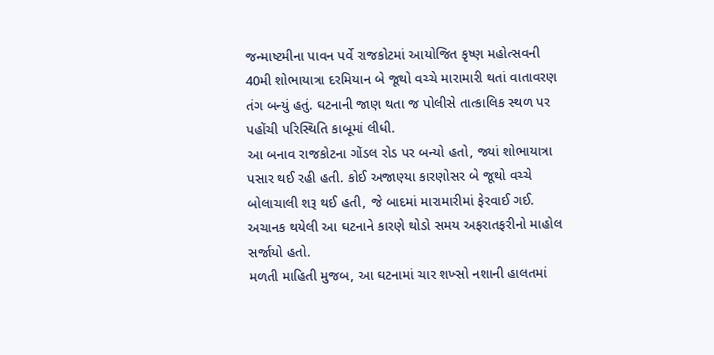જન્માષ્ટમીના પાવન પર્વે રાજકોટમાં આયોજિત કૃષ્ણ મહોત્સવની 40મી શોભાયાત્રા દરમિયાન બે જૂથો વચ્ચે મારામારી થતાં વાતાવરણ તંગ બન્યું હતું. ઘટનાની જાણ થતા જ પોલીસે તાત્કાલિક સ્થળ પર પહોંચી પરિસ્થિતિ કાબૂમાં લીધી.
આ બનાવ રાજકોટના ગોંડલ રોડ પર બન્યો હતો, જ્યાં શોભાયાત્રા પસાર થઈ રહી હતી. કોઈ અજાણ્યા કારણોસર બે જૂથો વચ્ચે બોલાચાલી શરૂ થઈ હતી, જે બાદમાં મારામારીમાં ફેરવાઈ ગઈ. અચાનક થયેલી આ ઘટનાને કારણે થોડો સમય અફરાતફરીનો માહોલ સર્જાયો હતો.
મળતી માહિતી મુજબ, આ ઘટનામાં ચાર શખ્સો નશાની હાલતમાં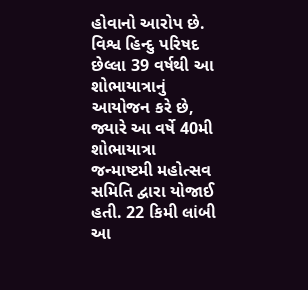હોવાનો આરોપ છે. વિશ્વ હિન્દુ પરિષદ છેલ્લા 39 વર્ષથી આ શોભાયાત્રાનું આયોજન કરે છે, જ્યારે આ વર્ષે 40મી શોભાયાત્રા જન્માષ્ટમી મહોત્સવ સમિતિ દ્વારા યોજાઈ હતી. 22 કિમી લાંબી આ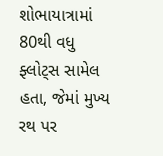શોભાયાત્રામાં 80થી વધુ ફ્લોટ્સ સામેલ હતા, જેમાં મુખ્ય રથ પર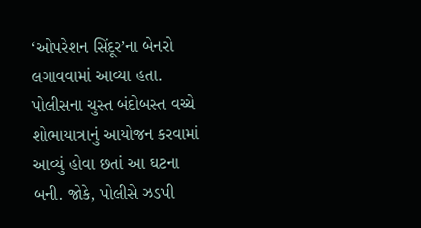‘ઓપરેશન સિંદૂર’ના બેનરો લગાવવામાં આવ્યા હતા.
પોલીસના ચુસ્ત બંદોબસ્ત વચ્ચે શોભાયાત્રાનું આયોજન કરવામાં આવ્યું હોવા છતાં આ ઘટના બની. જોકે, પોલીસે ઝડપી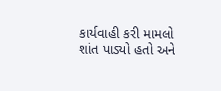કાર્યવાહી કરી મામલો શાંત પાડ્યો હતો અને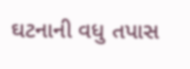ઘટનાની વધુ તપાસ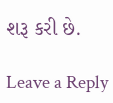શરૂ કરી છે.

Leave a Reply